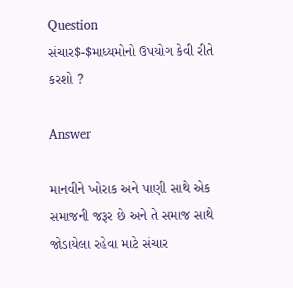Question
સંચાર$-$માધ્યમોનો ઉપયોગ કેવી રીતે કરશો ?

Answer

માનવીને ખોરાક અને પાણી સાથે એક સમાજની જરૂર છે અને તે સમાજ સાથે જોડાયેલા રહેવા માટે સંચાર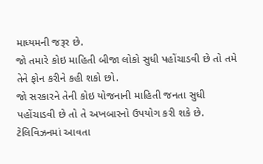માધ્યમની જરૂર છે.
જો તમારે કોઇ માહિતી બીજા લોકો સુધી પહોંચાડવી છે તો તમે તેને ફોન કરીને કહી શકો છો.
જો સરકારને તેની કોઇ યોજનાની માહિતી જનતા સુધી પહોંચાડવી છે તો તે અખબારનો ઉપયોગ કરી શકે છે.
ટેલિવિઝનમાં આવતા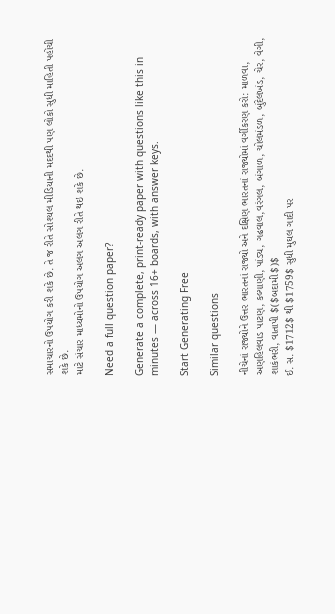સમાચારનો ઉપયોગ કરી શકે છે. તે જ રીતે સોશ્યલ મીડિયાની મદદથી પણ લોકો સુધી માહિતી પહોંચી શકે છે.
માટે સંચાર માધ્યમોનો ઉપયોગ અલગ અલગ રીતે થઇ શકે છે.

Need a full question paper?

Generate a complete, print-ready paper with questions like this in minutes — across 16+ boards, with answer keys.

Start Generating Free

Similar questions

નીચેનાં રાજ્યોને ઉત્તર ભારતનાં રાજ્યો અને દક્ષિણ ભારતનાં રાજ્યોમાં વર્ગીકરણ કરો: માળવા, અણહિલવાડ પાટણ, કલ્યાણી, પાંડ્ય, ગઢવાલ,વરંગલ, બંગાળ, ચોલમંડળ, બુંદેલખંડ, ચેર, વેગી, શાકંભરી, વાતાપી $($બદામી$)$
ઈ. સ. $1712$ થી $1759$ સુધી મુઘલ ગાદી પર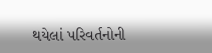થયેલાં પરિવર્તનોની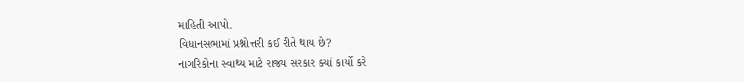માહિતી આપો.
વિધાનસભામાં પ્રશ્નોત્તરી કઈ રીતે થાય છે?
નાગરિકોના સ્વાથ્ય માટે રાજ્ય સરકાર ક્યાં કાર્યો કરે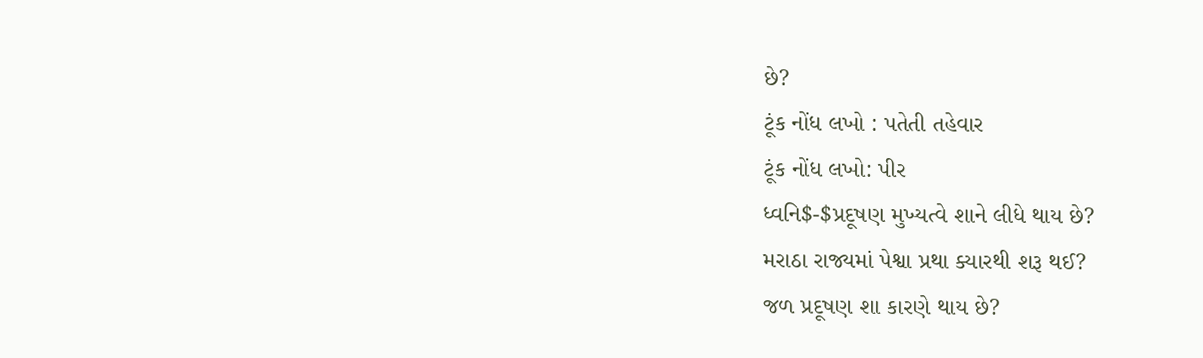છે?
ટૂંક નોંધ લખો : પતેતી તહેવાર
ટૂંક નોંધ લખો: પીર
ધ્વનિ$-$પ્રદૂષણ મુખ્યત્વે શાને લીધે થાય છે?
મરાઠા રાજ્યમાં પેશ્વા પ્રથા ક્યારથી શરૂ થઈ?
જળ પ્રદૂષણ શા કારણે થાય છે?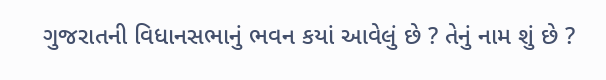ગુજરાતની વિધાનસભાનું ભવન કયાં આવેલું છે ? તેનું નામ શું છે ?